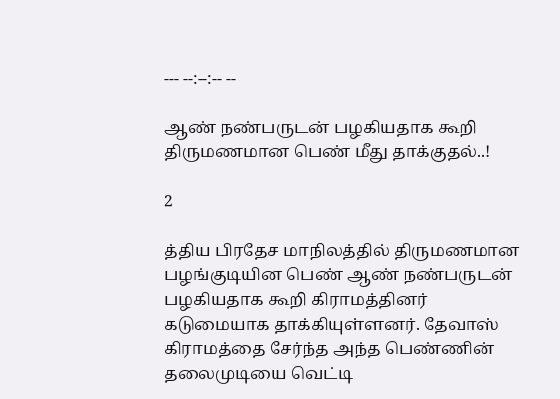--- --:--:-- --

ஆண் நண்பருடன் பழகியதாக கூறி திருமணமான பெண் மீது தாக்குதல்..!

2

த்திய பிரதேச மாநிலத்தில் திருமணமான பழங்குடியின பெண் ஆண் நண்பருடன் பழகியதாக கூறி கிராமத்தினர் கடுமையாக தாக்கியுள்ளனர். தேவாஸ் கிராமத்தை சேர்ந்த அந்த பெண்ணின் தலைமுடியை வெட்டி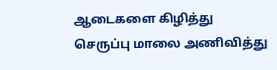ஆடைகளை கிழித்து செருப்பு மாலை அணிவித்து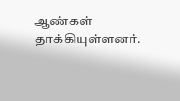ஆண்கள் தாக்கியுள்ளனர்.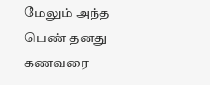மேலும் அந்த பெண் தனது கணவரை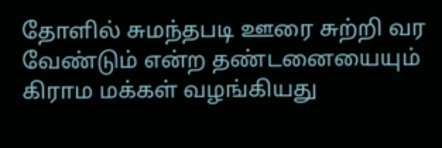தோளில் சுமந்தபடி ஊரை சுற்றி வர வேண்டும் என்ற தண்டனையையும் கிராம மக்கள் வழங்கியது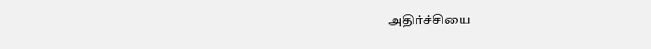அதிர்ச்சியை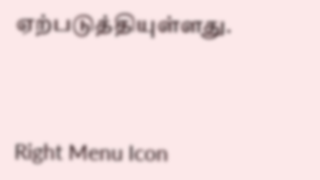ஏற்படுத்தியுள்ளது.



Right Menu Icon